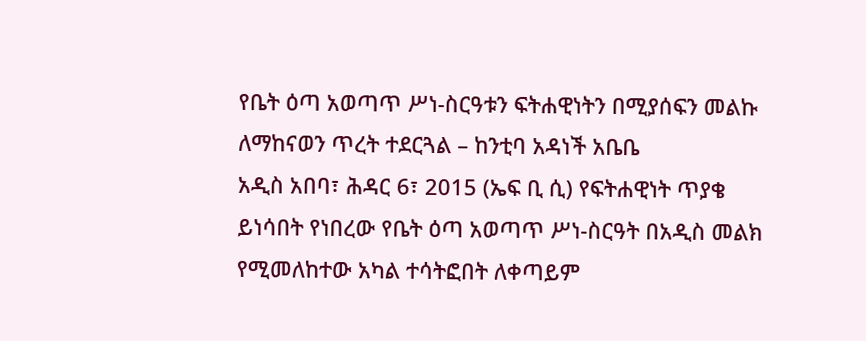የቤት ዕጣ አወጣጥ ሥነ-ስርዓቱን ፍትሐዊነትን በሚያሰፍን መልኩ ለማከናወን ጥረት ተደርጓል – ከንቲባ አዳነች አቤቤ
አዲስ አበባ፣ ሕዳር 6፣ 2015 (ኤፍ ቢ ሲ) የፍትሐዊነት ጥያቄ ይነሳበት የነበረው የቤት ዕጣ አወጣጥ ሥነ-ስርዓት በአዲስ መልክ የሚመለከተው አካል ተሳትፎበት ለቀጣይም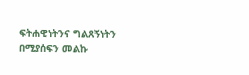ፍትሐዊነትንና ግልጸኝነትን በሚያሰፍን መልኩ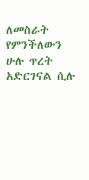ለመስራት የምንችለውን ሁሉ ጥረት አድርገናል ሲሉ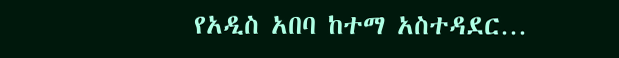የአዲስ አበባ ከተማ አስተዳደር…